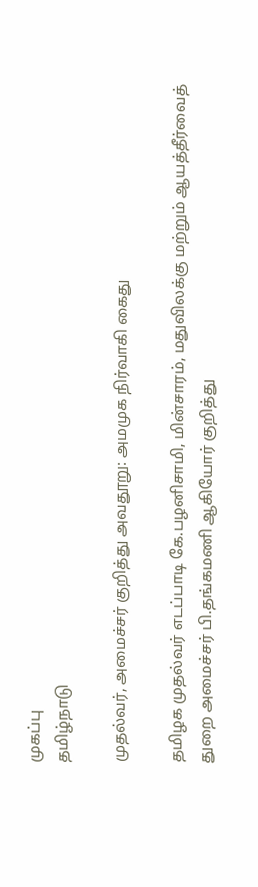முகப்பு
தமிழ்நாடு

முதல்வர், அமைச்சர் குறித்து அவதூறு: அமமுக நிர்வாகி கைது

தமிழக முதல்வர் எடப்பாடி கே.பழனிசாமி, மின்சாரம், மதுவிலக்கு மற்றும் ஆயத்தீர்வைத் துறை அமைச்சர் பி.தங்கமணி ஆகியோர் குறித்து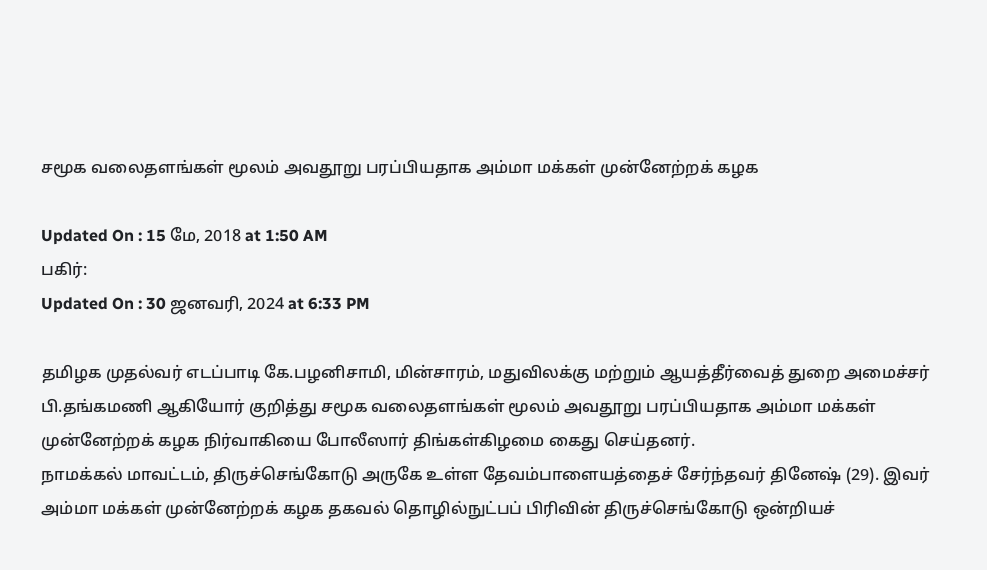சமூக வலைதளங்கள் மூலம் அவதூறு பரப்பியதாக அம்மா மக்கள் முன்னேற்றக் கழக

Updated On : 15 மே, 2018 at 1:50 AM
பகிர்:
Updated On : 30 ஜனவரி, 2024 at 6:33 PM

தமிழக முதல்வர் எடப்பாடி கே.பழனிசாமி, மின்சாரம், மதுவிலக்கு மற்றும் ஆயத்தீர்வைத் துறை அமைச்சர் பி.தங்கமணி ஆகியோர் குறித்து சமூக வலைதளங்கள் மூலம் அவதூறு பரப்பியதாக அம்மா மக்கள் முன்னேற்றக் கழக நிர்வாகியை போலீஸார் திங்கள்கிழமை கைது செய்தனர்.
நாமக்கல் மாவட்டம், திருச்செங்கோடு அருகே உள்ள தேவம்பாளையத்தைச் சேர்ந்தவர் தினேஷ் (29). இவர் அம்மா மக்கள் முன்னேற்றக் கழக தகவல் தொழில்நுட்பப் பிரிவின் திருச்செங்கோடு ஒன்றியச்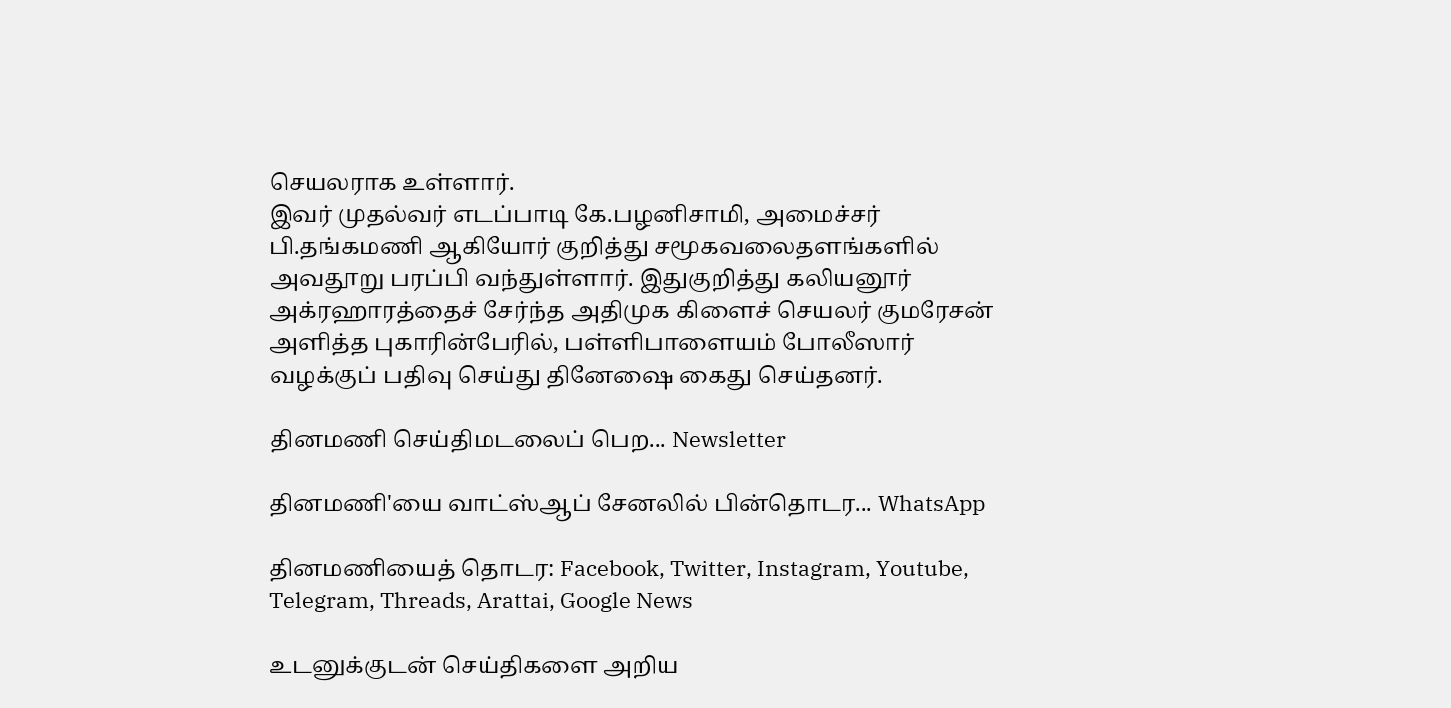செயலராக உள்ளார்.
இவர் முதல்வர் எடப்பாடி கே.பழனிசாமி, அமைச்சர் பி.தங்கமணி ஆகியோர் குறித்து சமூகவலைதளங்களில் அவதூறு பரப்பி வந்துள்ளார். இதுகுறித்து கலியனூர் அக்ரஹாரத்தைச் சேர்ந்த அதிமுக கிளைச் செயலர் குமரேசன் அளித்த புகாரின்பேரில், பள்ளிபாளையம் போலீஸார் வழக்குப் பதிவு செய்து தினேஷை கைது செய்தனர்.

தினமணி செய்திமடலைப் பெற... Newsletter

தினமணி'யை வாட்ஸ்ஆப் சேனலில் பின்தொடர... WhatsApp

தினமணியைத் தொடர: Facebook, Twitter, Instagram, Youtube, Telegram, Threads, Arattai, Google News

உடனுக்குடன் செய்திகளை அறிய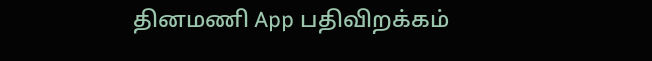தினமணி App பதிவிறக்கம்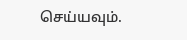செய்யவும்.